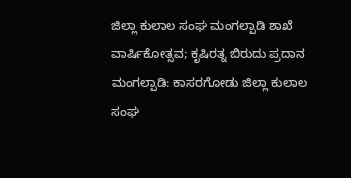ಜಿಲ್ಲಾ ಕುಲಾಲ ಸಂಘ ಮಂಗಲ್ಪಾಡಿ ಶಾಖೆ ವಾರ್ಷಿಕೋತ್ಸವ; ಕೃಷಿರತ್ನ ಬಿರುದು ಪ್ರದಾನ
ಮಂಗಲ್ಪಾಡಿ: ಕಾಸರಗೋಡು ಜಿಲ್ಲಾ ಕುಲಾಲ ಸಂಘ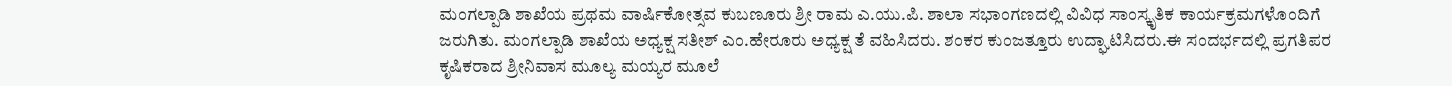ಮಂಗಲ್ಪಾಡಿ ಶಾಖೆಯ ಪ್ರಥಮ ವಾರ್ಷಿಕೋತ್ಸವ ಕುಬಣೂರು ಶ್ರೀ ರಾಮ ಎ.ಯು.ಪಿ. ಶಾಲಾ ಸಭಾಂಗಣದಲ್ಲಿ ವಿವಿಧ ಸಾಂಸ್ಕೃತಿಕ ಕಾರ್ಯಕ್ರಮಗಳೊಂದಿಗೆ ಜರುಗಿತು. ಮಂಗಲ್ಪಾಡಿ ಶಾಖೆಯ ಅಧ್ಯಕ್ಷ ಸತೀಶ್ ಎಂ.ಹೇರೂರು ಅಧ್ಯಕ್ಷ ತೆ ವಹಿಸಿದರು. ಶಂಕರ ಕುಂಜತ್ತೂರು ಉದ್ಘಾಟಿಸಿದರು.ಈ ಸಂದರ್ಭದಲ್ಲಿ ಪ್ರಗತಿಪರ ಕೃಷಿಕರಾದ ಶ್ರೀನಿವಾಸ ಮೂಲ್ಯ ಮಯ್ಯರ ಮೂಲೆ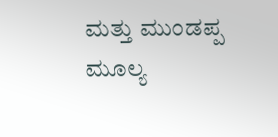ಮತ್ತು ಮುಂಡಪ್ಪ ಮೂಲ್ಯ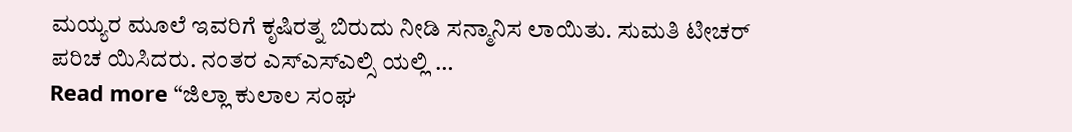ಮಯ್ಯರ ಮೂಲೆ ಇವರಿಗೆ ಕೃಷಿರತ್ನ ಬಿರುದು ನೀಡಿ ಸನ್ಮಾನಿಸ ಲಾಯಿತು. ಸುಮತಿ ಟೀಚರ್ ಪರಿಚ ಯಿಸಿದರು. ನಂತರ ಎಸ್ಎಸ್ಎಲ್ಸಿ ಯಲ್ಲಿ …
Read more “ಜಿಲ್ಲಾ ಕುಲಾಲ ಸಂಘ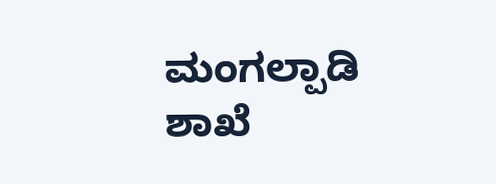ಮಂಗಲ್ಪಾಡಿ ಶಾಖೆ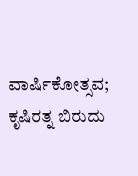ವಾರ್ಷಿಕೋತ್ಸವ; ಕೃಷಿರತ್ನ ಬಿರುದು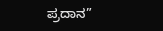ಪ್ರದಾನ”